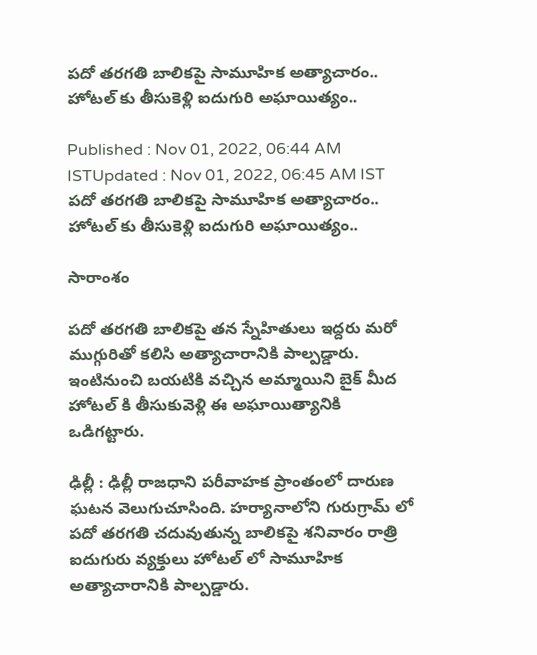పదో తరగతి బాలికపై సామూహిక అత్యాచారం.. హోటల్ కు తీసుకెళ్లి ఐదుగురి అఘాయిత్యం..

Published : Nov 01, 2022, 06:44 AM ISTUpdated : Nov 01, 2022, 06:45 AM IST
పదో తరగతి బాలికపై సామూహిక అత్యాచారం.. హోటల్ కు తీసుకెళ్లి ఐదుగురి అఘాయిత్యం..

సారాంశం

పదో తరగతి బాలికపై తన స్నేహితులు ఇద్దరు మరో ముగ్గురితో కలిసి అత్యాచారానికి పాల్పడ్డారు. ఇంటినుంచి బయటికి వచ్చిన అమ్మాయిని బైక్ మీద హోటల్ కి తీసుకువెళ్లి ఈ అఘాయిత్యానికి ఒడిగట్టారు.

ఢిల్లీ : ఢిల్లీ రాజధాని పరీవాహక ప్రాంతంలో దారుణ ఘటన వెలుగుచూసింది. హర్యానాలోని గురుగ్రామ్ లో పదో తరగతి చదువుతున్న బాలికపై శనివారం రాత్రి ఐదుగురు వ్యక్తులు హోటల్ లో సామూహిక అత్యాచారానికి పాల్పడ్డారు.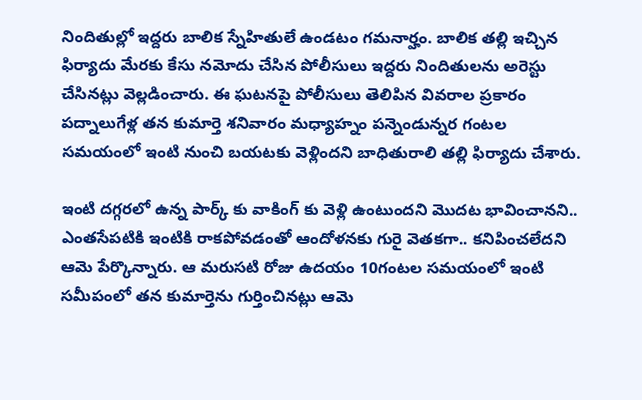నిందితుల్లో ఇద్దరు బాలిక స్నేహితులే ఉండటం గమనార్హం. బాలిక తల్లి ఇచ్చిన ఫిర్యాదు మేరకు కేసు నమోదు చేసిన పోలీసులు ఇద్దరు నిందితులను అరెస్టు చేసినట్లు వెల్లడించారు. ఈ ఘటనపై పోలీసులు తెలిపిన వివరాల ప్రకారం పద్నాలుగేళ్ల తన కుమార్తె శనివారం మధ్యాహ్నం పన్నెండున్నర గంటల సమయంలో ఇంటి నుంచి బయటకు వెళ్లిందని బాధితురాలి తల్లి ఫిర్యాదు చేశారు.

ఇంటి దగ్గరలో ఉన్న పార్క్ కు వాకింగ్ కు వెళ్లి ఉంటుందని మొదట భావించానని.. ఎంతసేపటికి ఇంటికి రాకపోవడంతో ఆందోళనకు గురై వెతకగా.. కనిపించలేదని ఆమె పేర్కొన్నారు. ఆ మరుసటి రోజు ఉదయం 10గంటల సమయంలో ఇంటి సమీపంలో తన కుమార్తెను గుర్తించినట్లు ఆమె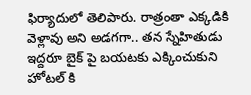ఫిర్యాదులో తెలిపారు. రాత్రంతా ఎక్కడికి వెళ్లావు అని అడగగా.. తన స్నేహితుడు ఇద్దరూ బైక్ పై బయటకు ఎక్కించుకుని హోటల్ కి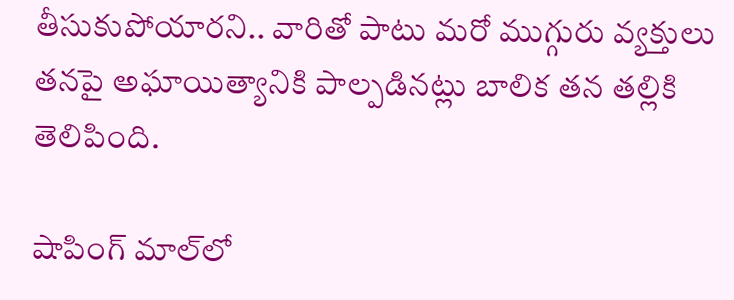తీసుకుపోయారని.. వారితో పాటు మరో ముగ్గురు వ్యక్తులు తనపై అఘాయిత్యానికి పాల్పడినట్లు బాలిక తన తల్లికి తెలిపింది.

షాపింగ్‌ మాల్‌లో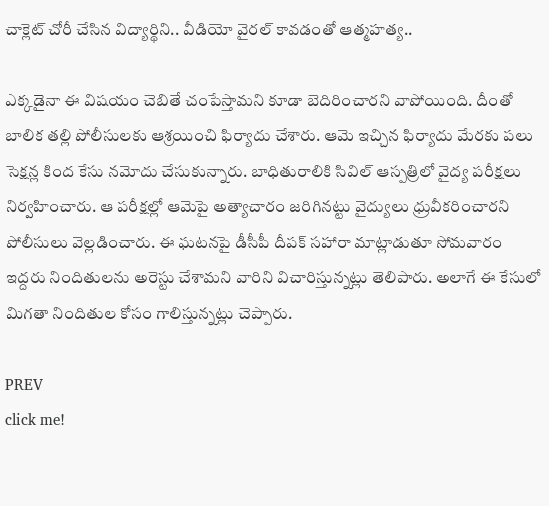చాక్లెట్‌ చోరీ చేసిన విద్యార్థిని.. వీడియో వైరల్ కావడంతో ఆత్మహత్య..

ఎక్కడైనా ఈ విషయం చెబితే చంపేస్తామని కూడా బెదిరించారని వాపోయింది. దీంతో బాలిక తల్లి పోలీసులకు ఆశ్రయించి ఫిర్యాదు చేశారు. ఆమె ఇచ్చిన ఫిర్యాదు మేరకు పలు సెక్షన్ల కింద కేసు నమోదు చేసుకున్నారు. బాధితురాలికి సివిల్ ఆస్పత్రిలో వైద్య పరీక్షలు నిర్వహించారు. ఆ పరీక్షల్లో ఆమెపై అత్యాచారం జరిగినట్టు వైద్యులు ధ్రువీకరించారని పోలీసులు వెల్లడించారు. ఈ ఘటనపై డీసీపీ దీపక్ సహారా మాట్లాడుతూ సోమవారం ఇద్దరు నిందితులను అరెస్టు చేశామని వారిని విచారిస్తున్నట్లు తెలిపారు. అలాగే ఈ కేసులో మిగతా నిందితుల కోసం గాలిస్తున్నట్లు చెప్పారు.

PREV
click me!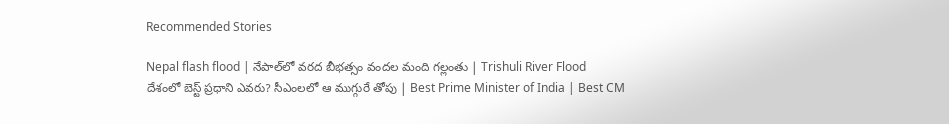Recommended Stories

Nepal flash flood | నేపాల్‌లో వరద బీభత్సం వందల మంది గల్లంతు | Trishuli River Flood
దేశంలో బెస్ట్ ప్రధాని ఎవరు? సీఎంలలో ఆ ముగ్గురే తోపు | Best Prime Minister of India | Best CM